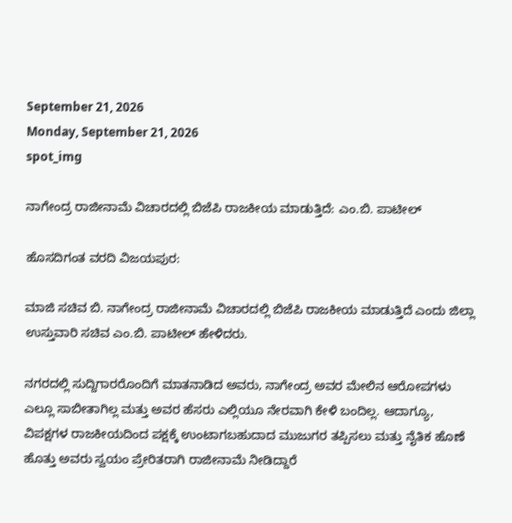September 21, 2026
Monday, September 21, 2026
spot_img

ನಾಗೇಂದ್ರ ರಾಜೀನಾಮೆ ವಿಚಾರದಲ್ಲಿ ಬಿಜೆಪಿ ರಾಜಕೀಯ ಮಾಡುತ್ತಿದೆ: ಎಂ.ಬಿ. ಪಾಟೀಲ್

ಹೊಸದಿಗಂತ ವರದಿ ವಿಜಯಪುರ:

ಮಾಜಿ ಸಚಿವ ಬಿ. ನಾಗೇಂದ್ರ ರಾಜೀನಾಮೆ ವಿಚಾರದಲ್ಲಿ ಬಿಜೆಪಿ ರಾಜಕೀಯ ಮಾಡುತ್ತಿದೆ ಎಂದು ಜಿಲ್ಲಾ ಉಸ್ತುವಾರಿ ಸಚಿವ ಎಂ.ಬಿ. ಪಾಟೀಲ್ ಹೇಳಿದರು.

ನಗರದಲ್ಲಿ ಸುದ್ದಿಗಾರರೊಂದಿಗೆ ಮಾತನಾಡಿದ ಅವರು, ನಾಗೇಂದ್ರ ಅವರ ಮೇಲಿನ ಆರೋಪಗಳು ಎಲ್ಲೂ ಸಾಬೀತಾಗಿಲ್ಲ ಮತ್ತು ಅವರ ಹೆಸರು ಎಲ್ಲಿಯೂ ನೇರವಾಗಿ ಕೇಳಿ ಬಂದಿಲ್ಲ. ಆದಾಗ್ಯೂ, ವಿಪಕ್ಷಗಳ ರಾಜಕೀಯದಿಂದ ಪಕ್ಷಕ್ಕೆ ಉಂಟಾಗಬಹುದಾದ ಮುಜುಗರ ತಪ್ಪಿಸಲು ಮತ್ತು ನೈತಿಕ ಹೊಣೆ ಹೊತ್ತು ಅವರು ಸ್ವಯಂ ಪ್ರೇರಿತರಾಗಿ ರಾಜೀನಾಮೆ ನೀಡಿದ್ದಾರೆ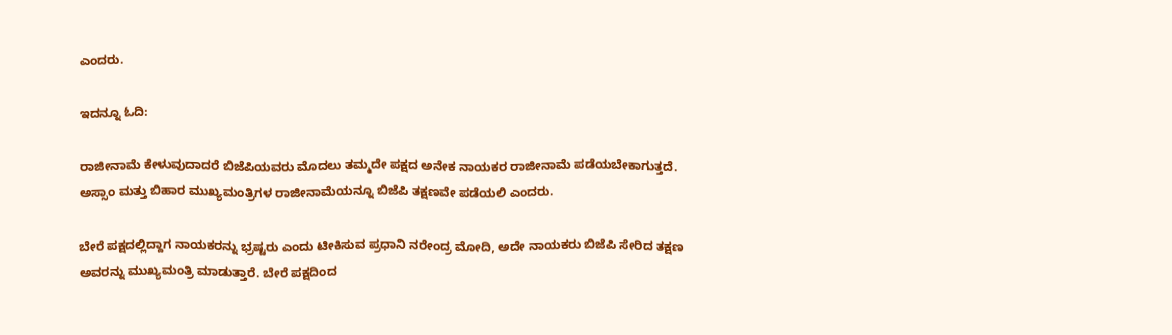ಎಂದರು.

ಇದನ್ನೂ ಓದಿ:

ರಾಜೀನಾಮೆ ಕೇಳುವುದಾದರೆ ಬಿಜೆಪಿಯವರು ಮೊದಲು ತಮ್ಮದೇ ಪಕ್ಷದ ಅನೇಕ ನಾಯಕರ ರಾಜೀನಾಮೆ ಪಡೆಯಬೇಕಾಗುತ್ತದೆ. ಅಸ್ಸಾಂ ಮತ್ತು ಬಿಹಾರ ಮುಖ್ಯಮಂತ್ರಿಗಳ ರಾಜೀನಾಮೆಯನ್ನೂ ಬಿಜೆಪಿ ತಕ್ಷಣವೇ ಪಡೆಯಲಿ‌ ಎಂದರು.

ಬೇರೆ ಪಕ್ಷದಲ್ಲಿದ್ದಾಗ ನಾಯಕರನ್ನು ಭ್ರಷ್ಟರು ಎಂದು ಟೀಕಿಸುವ ಪ್ರಧಾನಿ ನರೇಂದ್ರ ಮೋದಿ, ಅದೇ ನಾಯಕರು ಬಿಜೆಪಿ ಸೇರಿದ ತಕ್ಷಣ ಅವರನ್ನು ಮುಖ್ಯಮಂತ್ರಿ ಮಾಡುತ್ತಾರೆ. ಬೇರೆ ಪಕ್ಷದಿಂದ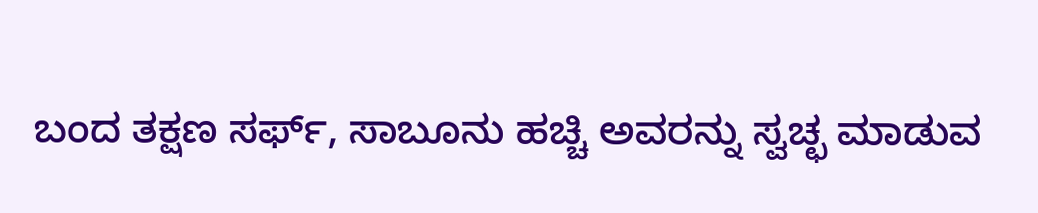ಬಂದ ತಕ್ಷಣ ಸರ್ಫ್, ಸಾಬೂನು ಹಚ್ಚಿ ಅವರನ್ನು ಸ್ವಚ್ಛ ಮಾಡುವ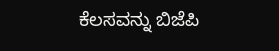ಕೆಲಸವನ್ನು ಬಿಜೆಪಿ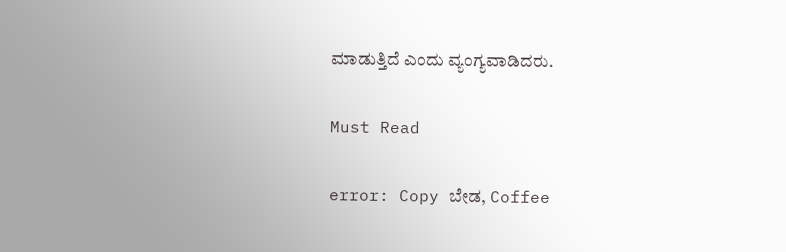ಮಾಡುತ್ತಿದೆ ಎಂದು ವ್ಯಂಗ್ಯವಾಡಿದರು.

Must Read

error: Copy ಬೇಡ, Coffee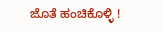ಜೊತೆ ಹಂಚಿಕೊಳ್ಳಿ !